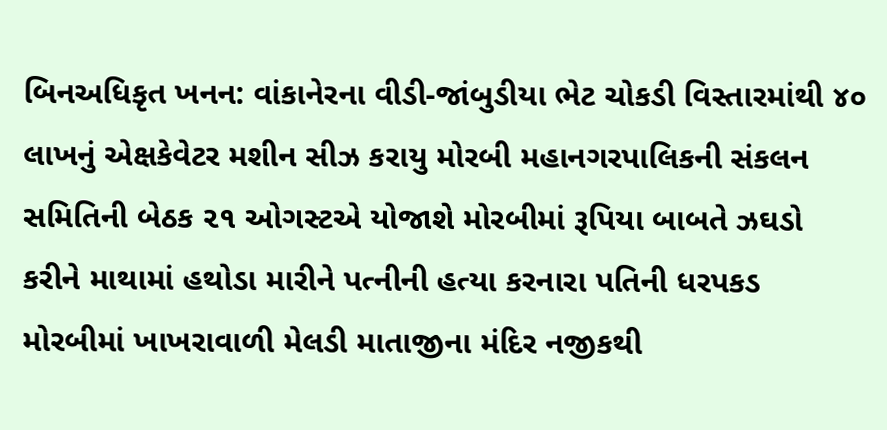બિનઅધિકૃત ખનન: વાંકાનેરના વીડી-જાંબુડીયા ભેટ ચોકડી વિસ્તારમાંથી ૪૦ લાખનું એક્ષકેવેટર મશીન સીઝ કરાયુ મોરબી મહાનગરપાલિકની સંકલન સમિતિની બેઠક ૨૧ ઓગસ્ટએ યોજાશે મોરબીમાં રૂપિયા બાબતે ઝઘડો કરીને માથામાં હથોડા મારીને પત્નીની હત્યા કરનારા પતિની ધરપકડ મોરબીમાં ખાખરાવાળી મેલડી માતાજીના મંદિર નજીકથી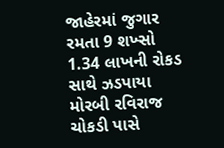જાહેરમાં જુગાર રમતા 9 શખ્સો 1.34 લાખની રોકડ સાથે ઝડપાયા મોરબી રવિરાજ ચોકડી પાસે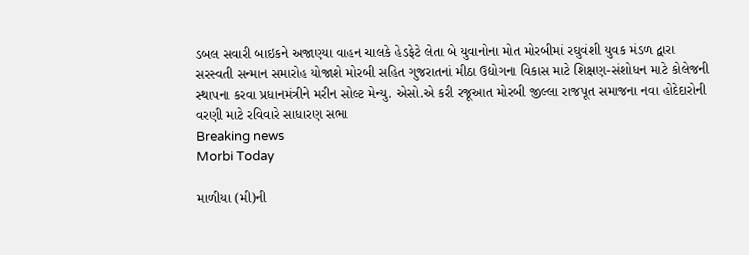ડબલ સવારી બાઇકને અજાણ્યા વાહન ચાલકે હેડફેટે લેતા બે યુવાનોના મોત મોરબીમાં રઘુવંશી યુવક મંડળ દ્વારા સરસ્વતી સન્માન સમારોહ યોજાશે મોરબી સહિત ગુજરાતનાં મીઠા ઉદ્યોગના વિકાસ માટે શિક્ષણ-સંશોધન માટે કોલેજની સ્થાપના કરવા પ્રધાનમંત્રીને મરીન સોલ્ટ મેન્યુ. એસો.એ કરી રજૂઆત મોરબી જીલ્લા રાજપૂત સમાજના નવા હોદેદારોની વરણી માટે રવિવારે સાધારણ સભા
Breaking news
Morbi Today

માળીયા (મી)ની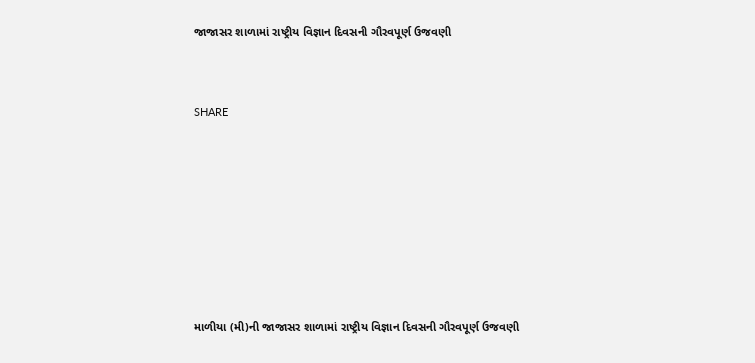જાજાસર શાળામાં રાષ્ટ્રીય વિજ્ઞાન દિવસની ગૌરવપૂર્ણ ઉજવણી


SHARE







માળીયા (મી)ની જાજાસર શાળામાં રાષ્ટ્રીય વિજ્ઞાન દિવસની ગૌરવપૂર્ણ ઉજવણી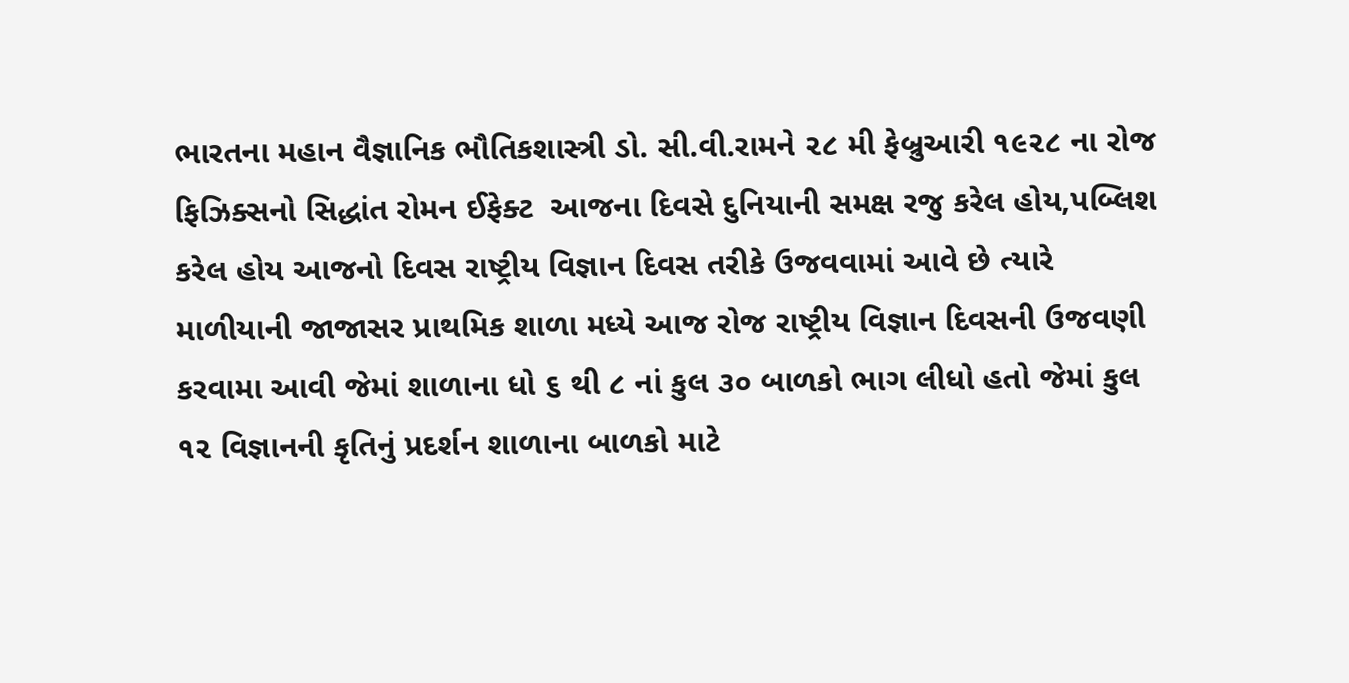ભારતના મહાન વૈજ્ઞાનિક ભૌતિકશાસ્ત્રી ડો. સી.વી.રામને ૨૮ મી ફેબ્રુઆરી ૧૯૨૮ ના રોજ ફિઝિક્સનો સિદ્ધાંત રોમન ઈફેક્ટ  આજના દિવસે દુનિયાની સમક્ષ રજુ કરેલ હોય,પબ્લિશ કરેલ હોય આજનો દિવસ રાષ્ટ્રીય વિજ્ઞાન દિવસ તરીકે ઉજવવામાં આવે છે ત્યારે માળીયાની જાજાસર પ્રાથમિક શાળા મધ્યે આજ રોજ રાષ્ટ્રીય વિજ્ઞાન દિવસની ઉજવણી કરવામા આવી જેમાં શાળાના ધો ૬ થી ૮ નાં કુલ ૩૦ બાળકો ભાગ લીધો હતો જેમાં કુલ ૧૨ વિજ્ઞાનની કૃતિનું પ્રદર્શન શાળાના બાળકો માટે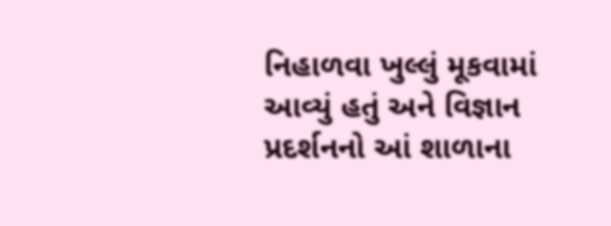નિહાળવા ખુલ્લું મૂકવામાં આવ્યું હતું અને વિજ્ઞાન પ્રદર્શનનો આં શાળાના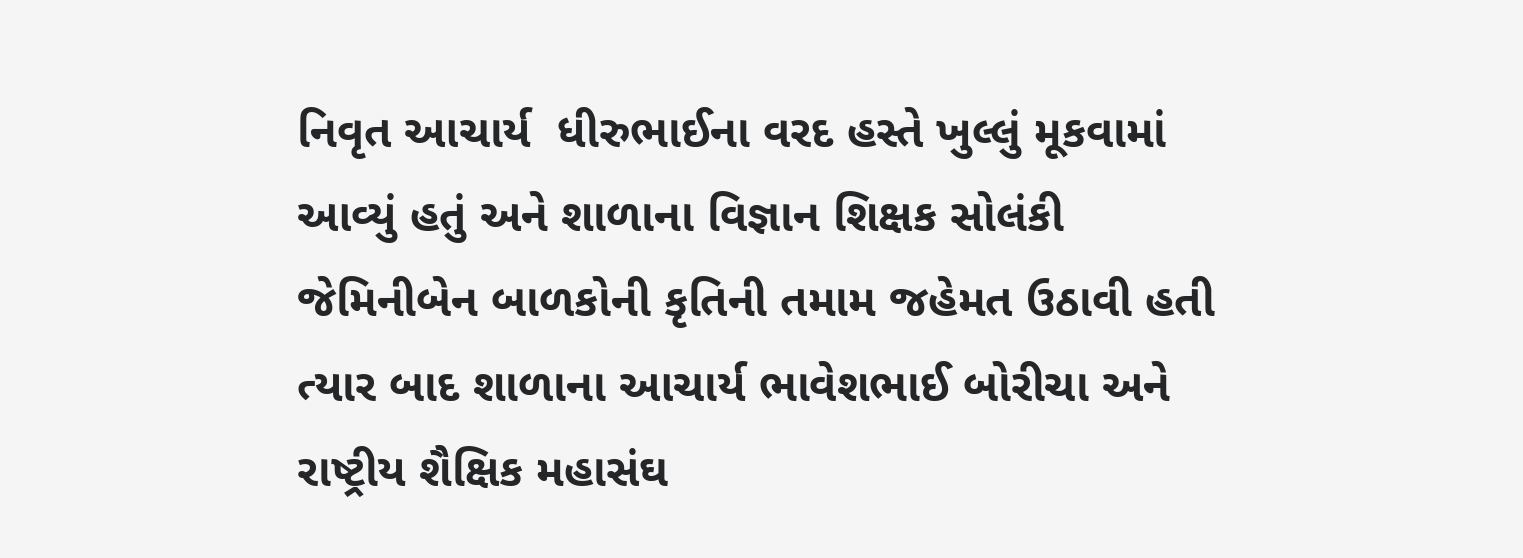નિવૃત આચાર્ય  ધીરુભાઈના વરદ હસ્તે ખુલ્લું મૂકવામાં આવ્યું હતું અને શાળાના વિજ્ઞાન શિક્ષક સોલંકી જેમિનીબેન બાળકોની કૃતિની તમામ જહેમત ઉઠાવી હતી ત્યાર બાદ શાળાના આચાર્ય ભાવેશભાઈ બોરીચા અને રાષ્ટ્રીય શૈક્ષિક મહાસંઘ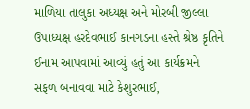માળિયા તાલુકા અધ્યક્ષ અને મોરબી જીલ્લા ઉપાધ્યક્ષ હરદેવભાઈ કાનગડના હસ્તે શ્રેષ્ઠ કૃતિને ઈનામ આપવામાં આવ્યું હતું આ કાર્યક્રમને સફળ બનાવવા માટે કેશુરભાઈ,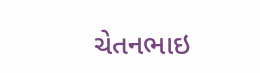ચેતનભાઇ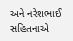અને નરેશભાઈ સહિતનાએ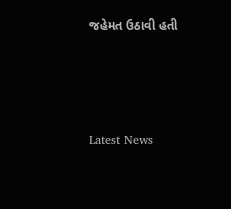જહેમત ઉઠાવી હતી






Latest News